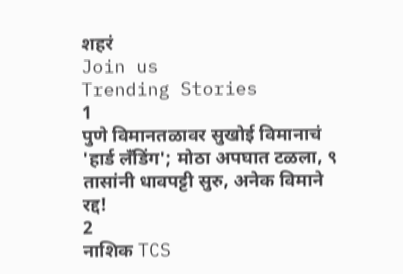शहरं
Join us
Trending Stories
1
पुणे विमानतळावर सुखोई विमानाचं 'हार्ड लँडिंग'; मोठा अपघात टळला, ९ तासांनी धावपट्टी सुरु, अनेक विमाने रद्द!
2
नाशिक TCS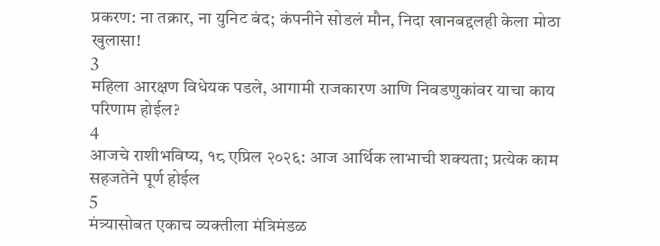प्रकरण: ना तक्रार, ना युनिट बंद; कंपनीने सोडलं मौन, निदा खानबद्दलही केला मोठा खुलासा!
3
महिला आरक्षण विधेयक पडले, आगामी राजकारण आणि निवडणुकांवर याचा काय परिणाम होईल?
4
आजचे राशीभविष्य, १८ एप्रिल २०२६: आज आर्थिक लाभाची शक्यता; प्रत्येक काम सहजतेने पूर्ण होईल
5
मंत्र्यासोबत एकाच व्यक्तीला मंत्रिमंडळ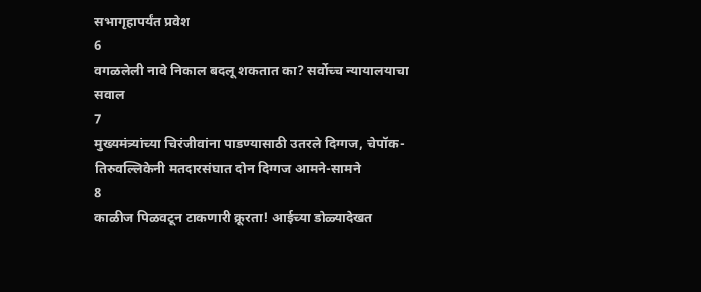सभागृहापर्यंत प्रवेश
6
वगळलेली नावे निकाल बदलू शकतात का? सर्वोच्च न्यायालयाचा सवाल
7
मुख्यमंत्र्यांच्या चिरंजीवांना पाडण्यासाठी उतरले दिग्गज, चेपॉक-तिरुवल्लिकेनी मतदारसंघात दोन दिग्गज आमने-सामने
8
काळीज पिळवटून टाकणारी क्रूरता! आईच्या डोळ्यादेखत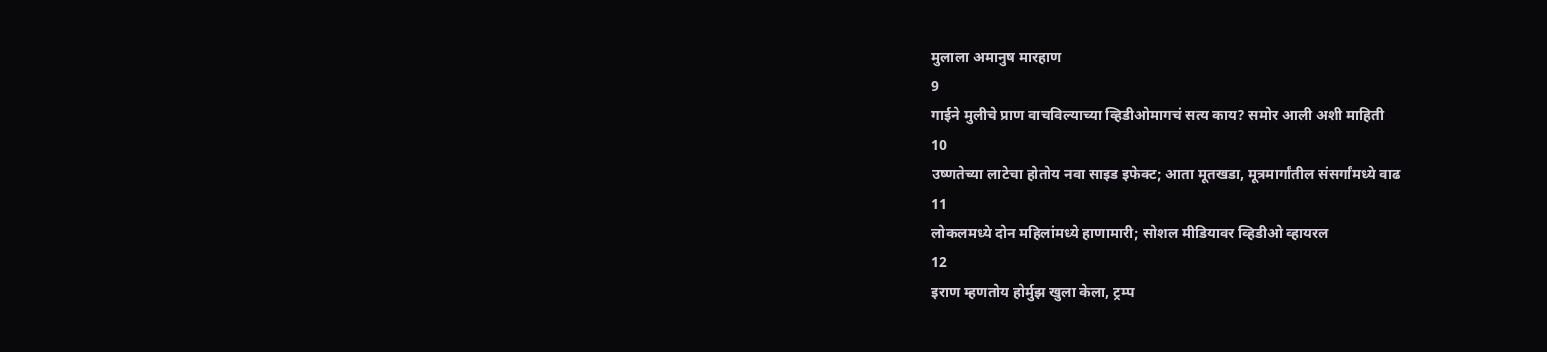मुलाला अमानुष मारहाण
9
गाईने मुलीचे प्राण वाचविल्याच्या व्हिडीओमागचं सत्य काय? समोर आली अशी माहिती
10
उष्णतेच्या लाटेचा होतोय नवा साइड इफेक्ट; आता मूतखडा, मूत्रमार्गांतील संसर्गांमध्ये वाढ
11
लोकलमध्ये दोन महिलांमध्ये हाणामारी; सोशल मीडियावर व्हिडीओ व्हायरल
12
इराण म्हणतोय होर्मुझ खुला केला, ट्रम्प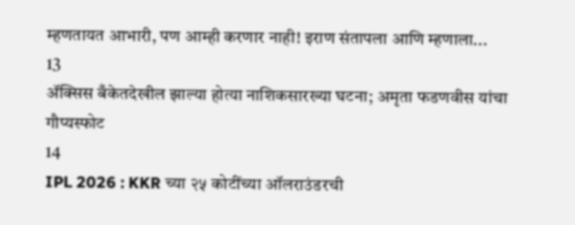म्हणतायत आभारी, पण आम्ही करणार नाही! इराण संतापला आणि म्हणाला...
13
ॲक्सिस बँकेतदेखील झाल्या होत्या नाशिकसारख्या घटना; अमृता फडणवीस यांचा गौप्यस्फोट
14
IPL 2026 : KKR च्या २५ कोटींच्या ऑलराउंडरची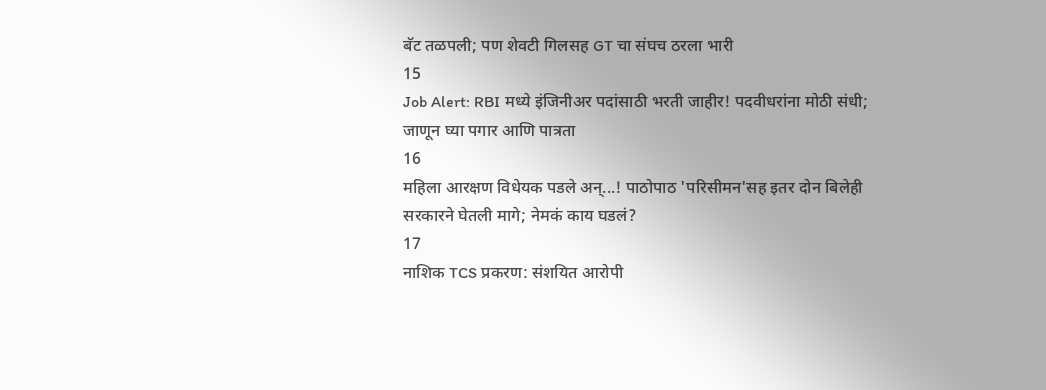बॅट तळपली; पण शेवटी गिलसह GT चा संघच ठरला भारी
15
Job Alert: RBI मध्ये इंजिनीअर पदांसाठी भरती जाहीर! पदवीधरांना मोठी संधी; जाणून घ्या पगार आणि पात्रता
16
महिला आरक्षण विधेयक पडले अन्...! पाठोपाठ 'परिसीमन'सह इतर दोन बिलेही सरकारने घेतली मागे; नेमकं काय घडलं?
17
नाशिक TCS प्रकरण: संशयित आरोपी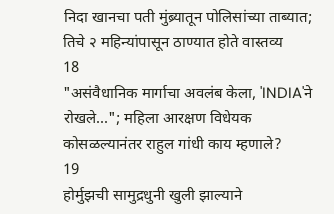निदा खानचा पती मुंब्र्यातून पोलिसांच्या ताब्यात; तिचे २ महिन्यांपासून ठाण्यात होते वास्तव्य
18
"असंवैधानिक मार्गाचा अवलंब केला, 'INDIA'ने रोखले..."; महिला आरक्षण विधेयक कोसळल्यानंतर राहुल गांधी काय म्हणाले?
19
होर्मुझची सामुद्रधुनी खुली झाल्याने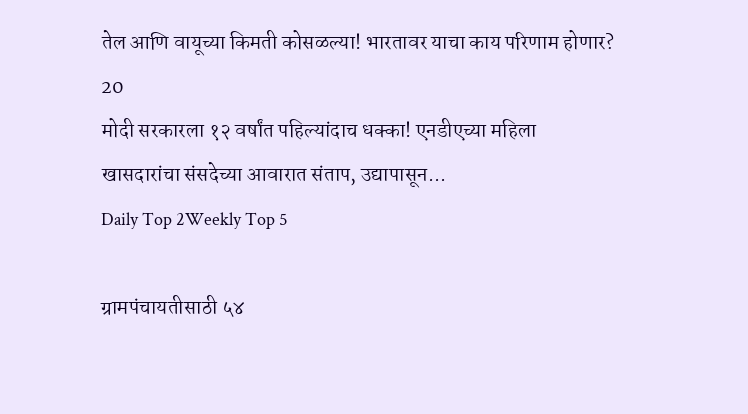तेल आणि वायूच्या किमती कोसळल्या! भारतावर याचा काय परिणाम होणार?
20
मोदी सरकारला १२ वर्षांत पहिल्यांदाच धक्का! एनडीएच्या महिला खासदारांचा संसदेच्या आवारात संताप, उद्यापासून...
Daily Top 2Weekly Top 5

ग्रामपंचायतीसाठी ५४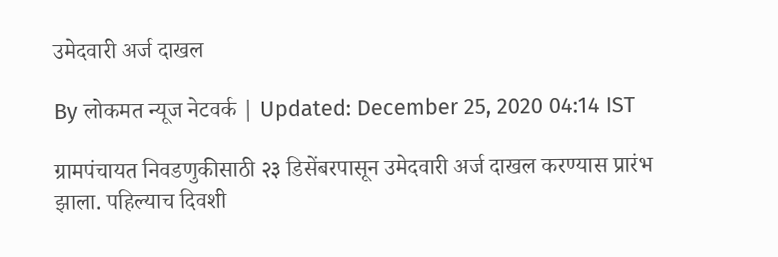उमेदवारी अर्ज दाखल

By लोकमत न्यूज नेटवर्क | Updated: December 25, 2020 04:14 IST

ग्रामपंचायत निवडणुकीसाठी २३ डिसेंबरपासून उमेदवारी अर्ज दाखल करण्यास प्रारंभ झाला. पहिल्याच दिवशी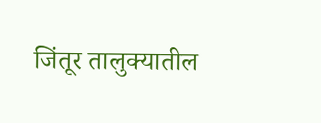जिंतूर तालुक्यातील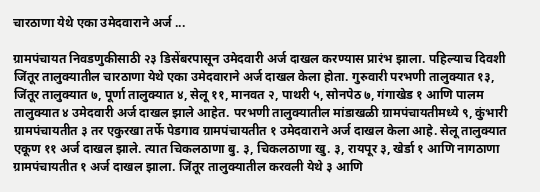चारठाणा येथे एका उमेदवाराने अर्ज ...

ग्रामपंचायत निवडणुकीसाठी २३ डिसेंबरपासून उमेदवारी अर्ज दाखल करण्यास प्रारंभ झाला. पहिल्याच दिवशी जिंतूर तालुक्यातील चारठाणा येथे एका उमेदवाराने अर्ज दाखल केला होता. गुरुवारी परभणी तालुक्यात १३, जिंतूर तालुक्यात ७, पूर्णा तालुक्यात ४, सेलू ११, मानवत २, पाथरी ५, सोनपेठ ७, गंगाखेड १ आणि पालम तालुक्यात ४ उमेदवारी अर्ज दाखल झाले आहेत. परभणी तालुक्यातील मांडाखळी ग्रामपंचायतीमध्ये ९, कुंभारी ग्रामपंचायतीत ३ तर एकुरखा तर्फे पेडगाव ग्रामपंचायतीत १ उमेदवाराने अर्ज दाखल केला आहे. सेलू तालुक्यात एकूण ११ अर्ज दाखल झाले. त्यात चिकलठाणा बु. ३, चिकलठाणा खु. ३, रायपूर ३, खेर्डा १ आणि नागठाणा ग्रामपंचायतीत १ अर्ज दाखल झाला. जिंतूर तालुक्यातील करवली येथे ३ आणि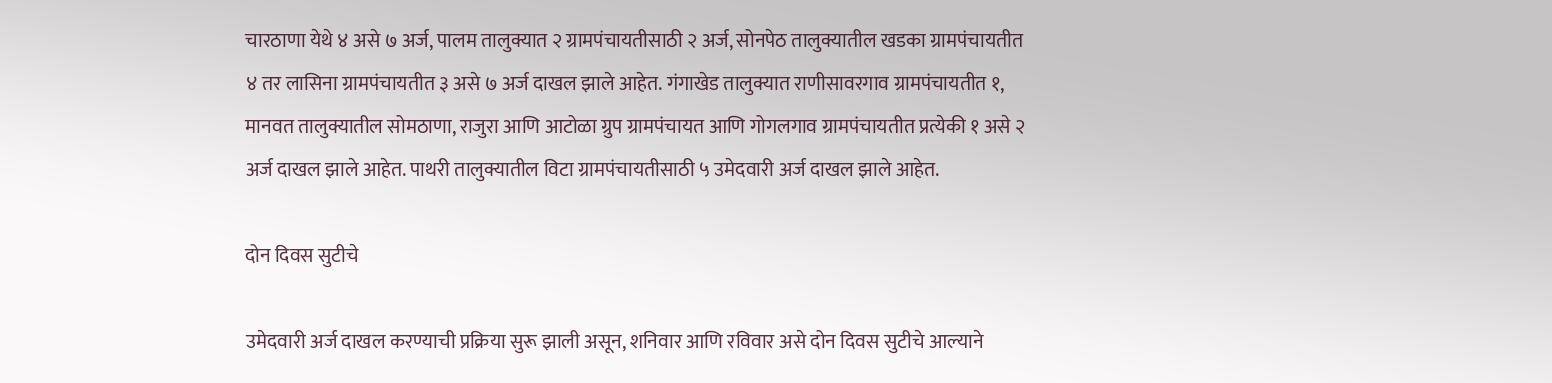चारठाणा येथे ४ असे ७ अर्ज, पालम तालुक्यात २ ग्रामपंचायतीसाठी २ अर्ज, सोनपेठ तालुक्यातील खडका ग्रामपंचायतीत ४ तर लासिना ग्रामपंचायतीत ३ असे ७ अर्ज दाखल झाले आहेत. गंगाखेड तालुक्यात राणीसावरगाव ग्रामपंचायतीत १, मानवत तालुक्यातील सोमठाणा, राजुरा आणि आटोळा ग्रुप ग्रामपंचायत आणि गोगलगाव ग्रामपंचायतीत प्रत्येकी १ असे २ अर्ज दाखल झाले आहेत. पाथरी तालुक्यातील विटा ग्रामपंचायतीसाठी ५ उमेदवारी अर्ज दाखल झाले आहेत.

दोन दिवस सुटीचे

उमेदवारी अर्ज दाखल करण्याची प्रक्रिया सुरू झाली असून, शनिवार आणि रविवार असे दोन दिवस सुटीचे आल्याने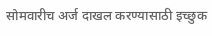सोमवारीच अर्ज दाखल करण्यासाठी इच्छुक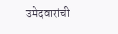उमेदवारांची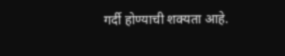गर्दी होण्याची शक्यता आहे.